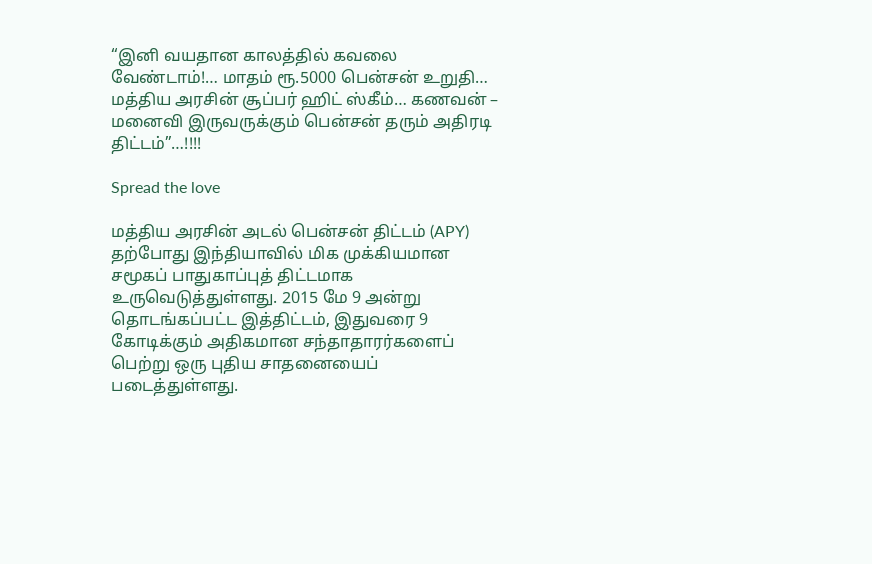“இனி வயதான காலத்தில் கவலை வேண்டாம்!… மாதம் ரூ.5000 பென்சன் உறுதி… மத்திய அரசின் சூப்பர் ஹிட் ஸ்கீம்… கணவன் – மனைவி இருவருக்கும் பென்சன் தரும் அதிரடி திட்டம்”…!!!!

Spread the love

மத்திய அரசின் அடல் பென்சன் திட்டம் (APY) தற்போது இந்தியாவில் மிக முக்கியமான சமூகப் பாதுகாப்புத் திட்டமாக உருவெடுத்துள்ளது. 2015 மே 9 அன்று தொடங்கப்பட்ட இத்திட்டம், இதுவரை 9 கோடிக்கும் அதிகமான சந்தாதாரர்களைப் பெற்று ஒரு புதிய சாதனையைப் படைத்துள்ளது.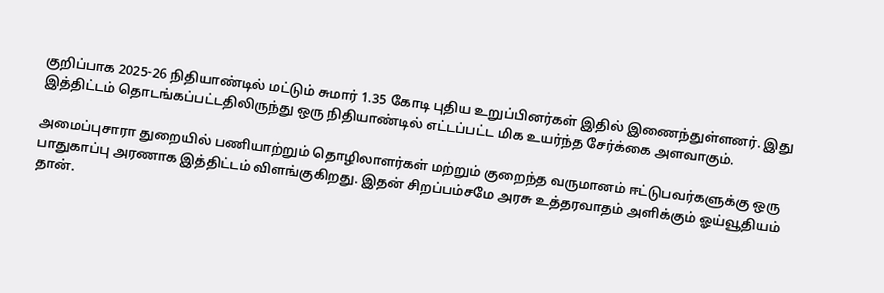குறிப்பாக 2025-26 நிதியாண்டில் மட்டும் சுமார் 1.35 கோடி புதிய உறுப்பினர்கள் இதில் இணைந்துள்ளனர். இது இத்திட்டம் தொடங்கப்பட்டதிலிருந்து ஒரு நிதியாண்டில் எட்டப்பட்ட மிக உயர்ந்த சேர்க்கை அளவாகும்.

அமைப்புசாரா துறையில் பணியாற்றும் தொழிலாளர்கள் மற்றும் குறைந்த வருமானம் ஈட்டுபவர்களுக்கு ஒரு பாதுகாப்பு அரணாக இத்திட்டம் விளங்குகிறது. இதன் சிறப்பம்சமே அரசு உத்தரவாதம் அளிக்கும் ஓய்வூதியம் தான்.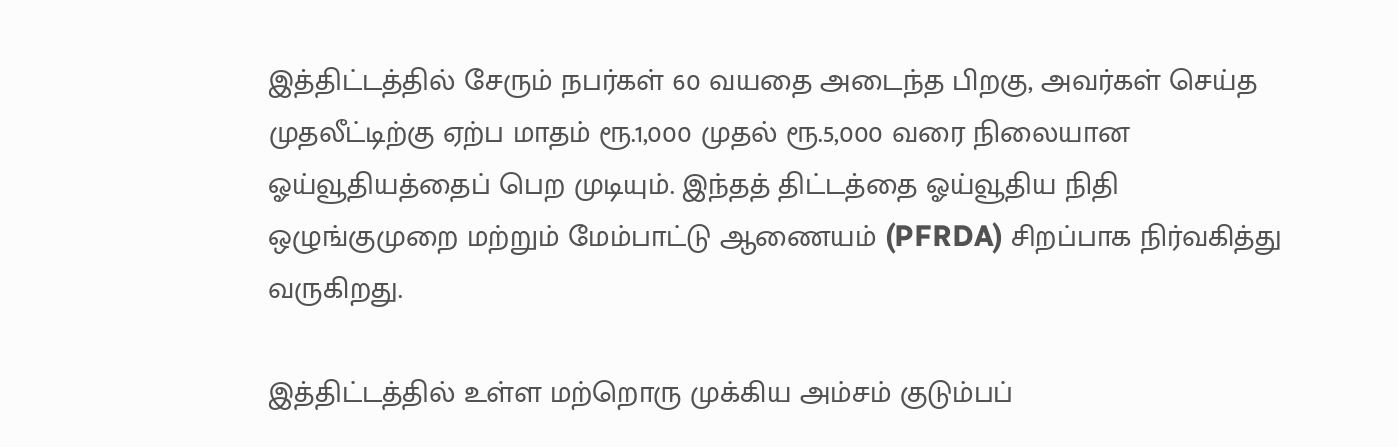இத்திட்டத்தில் சேரும் நபர்கள் 60 வயதை அடைந்த பிறகு, அவர்கள் செய்த முதலீட்டிற்கு ஏற்ப மாதம் ரூ.1,000 முதல் ரூ.5,000 வரை நிலையான ஓய்வூதியத்தைப் பெற முடியும். இந்தத் திட்டத்தை ஓய்வூதிய நிதி ஒழுங்குமுறை மற்றும் மேம்பாட்டு ஆணையம் (PFRDA) சிறப்பாக நிர்வகித்து வருகிறது.

இத்திட்டத்தில் உள்ள மற்றொரு முக்கிய அம்சம் குடும்பப்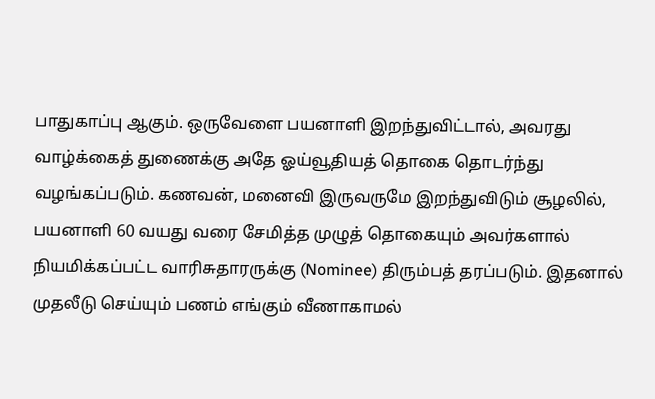பாதுகாப்பு ஆகும். ஒருவேளை பயனாளி இறந்துவிட்டால், அவரது வாழ்க்கைத் துணைக்கு அதே ஓய்வூதியத் தொகை தொடர்ந்து வழங்கப்படும். கணவன், மனைவி இருவருமே இறந்துவிடும் சூழலில், பயனாளி 60 வயது வரை சேமித்த முழுத் தொகையும் அவர்களால் நியமிக்கப்பட்ட வாரிசுதாரருக்கு (Nominee) திரும்பத் தரப்படும். இதனால் முதலீடு செய்யும் பணம் எங்கும் வீணாகாமல்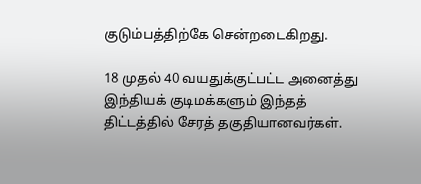குடும்பத்திற்கே சென்றடைகிறது.

18 முதல் 40 வயதுக்குட்பட்ட அனைத்து இந்தியக் குடிமக்களும் இந்தத் திட்டத்தில் சேரத் தகுதியானவர்கள்.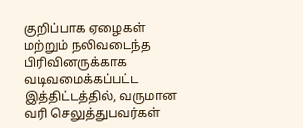குறிப்பாக ஏழைகள் மற்றும் நலிவடைந்த பிரிவினருக்காக வடிவமைக்கப்பட்ட இத்திட்டத்தில், வருமான வரி செலுத்துபவர்கள்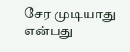சேர முடியாது என்பது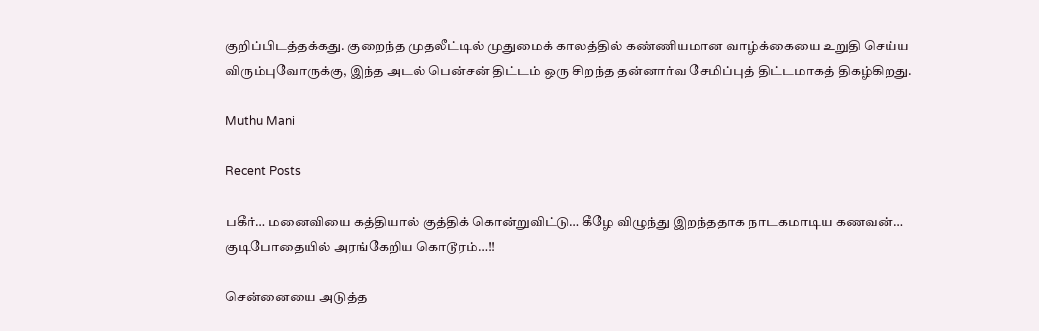குறிப்பிடத்தக்கது. குறைந்த முதலீட்டில் முதுமைக் காலத்தில் கண்ணியமான வாழ்க்கையை உறுதி செய்ய விரும்புவோருக்கு, இந்த அடல் பென்சன் திட்டம் ஒரு சிறந்த தன்னார்வ சேமிப்புத் திட்டமாகத் திகழ்கிறது.

Muthu Mani

Recent Posts

பகீர்… மனைவியை கத்தியால் குத்திக் கொன்றுவிட்டு… கீழே விழுந்து இறந்ததாக நாடகமாடிய கணவன்… குடிபோதையில் அரங்கேறிய கொடூரம்…!!

சென்னையை அடுத்த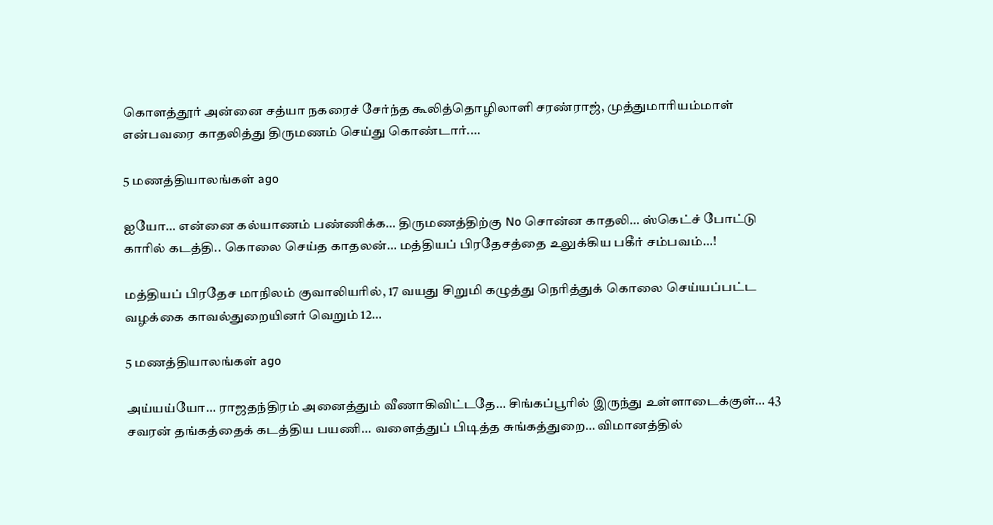கொளத்தூர் அன்னை சத்யா நகரைச் சேர்ந்த கூலித்தொழிலாளி சரண்ராஜ், முத்துமாரியம்மாள் என்பவரை காதலித்து திருமணம் செய்து கொண்டார்.…

5 மணத்தியாலங்கள் ago

ஐயோ… என்னை கல்யாணம் பண்ணிக்க… திருமணத்திற்கு No சொன்ன காதலி… ஸ்கெட்ச் போட்டு காரில் கடத்தி.. கொலை செய்த காதலன்… மத்தியப் பிரதேசத்தை உலுக்கிய பகீர் சம்பவம்…!

மத்தியப் பிரதேச மாநிலம் குவாலியரில், 17 வயது சிறுமி கழுத்து நெரித்துக் கொலை செய்யப்பட்ட வழக்கை காவல்துறையினர் வெறும் 12…

5 மணத்தியாலங்கள் ago

அய்யய்யோ… ராஜதந்திரம் அனைத்தும் வீணாகிவிட்டதே… சிங்கப்பூரில் இருந்து உள்ளாடைக்குள்… 43 சவரன் தங்கத்தைக் கடத்திய பயணி… வளைத்துப் பிடித்த சுங்கத்துறை… விமானத்தில்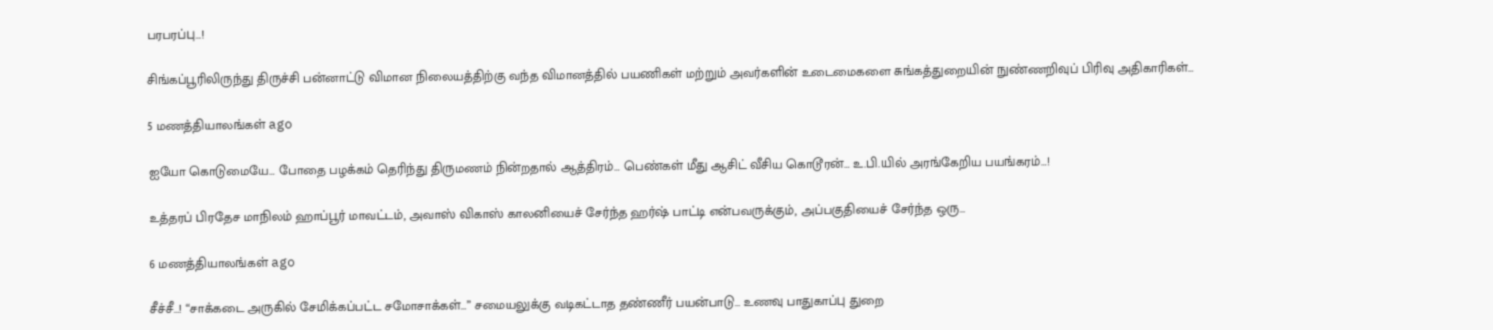பரபரப்பு…!

சிங்கப்பூரிலிருந்து திருச்சி பன்னாட்டு விமான நிலையத்திற்கு வந்த விமானத்தில் பயணிகள் மற்றும் அவர்களின் உடைமைகளை சுங்கத்துறையின் நுண்ணறிவுப் பிரிவு அதிகாரிகள்…

5 மணத்தியாலங்கள் ago

ஐயோ கொடுமையே… போதை பழக்கம் தெரிந்து திருமணம் நின்றதால் ஆத்திரம்… பெண்கள் மீது ஆசிட் வீசிய கொடூரன்… உ.பி.யில் அரங்கேறிய பயங்கரம்…!

உத்தரப் பிரதேச மாநிலம் ஹாப்பூர் மாவட்டம், அவாஸ் விகாஸ் காலனியைச் சேர்ந்த ஹர்ஷ் பாட்டி என்பவருக்கும், அப்பகுதியைச் சேர்ந்த ஒரு…

6 மணத்தியாலங்கள் ago

சீச்சீ…! “சாக்கடை அருகில் சேமிக்கப்பட்ட சமோசாக்கள்…” சமையலுக்கு வடிகட்டாத தண்ணீர் பயன்பாடு… உணவு பாதுகாப்பு துறை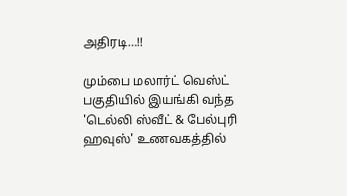அதிரடி…!!

மும்பை மலார்ட் வெஸ்ட் பகுதியில் இயங்கி வந்த 'டெல்லி ஸ்வீட் & பேல்புரி ஹவுஸ்' உணவகத்தில்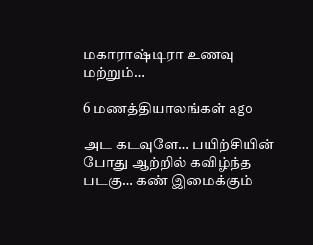மகாராஷ்டிரா உணவு மற்றும்…

6 மணத்தியாலங்கள் ago

அட கடவுளே… பயிற்சியின் போது ஆற்றில் கவிழ்ந்த படகு… கண் இமைக்கும்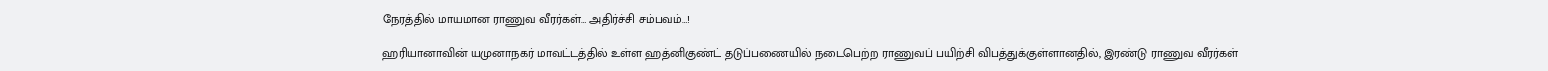நேரத்தில் மாயமான ராணுவ வீரர்கள்… அதிர்ச்சி சம்பவம்…!

ஹரியானாவின் யமுனாநகர் மாவட்டத்தில் உள்ள ஹத்னிகுண்ட் தடுப்பணையில் நடைபெற்ற ராணுவப் பயிற்சி விபத்துக்குள்ளானதில், இரண்டு ராணுவ வீரர்கள்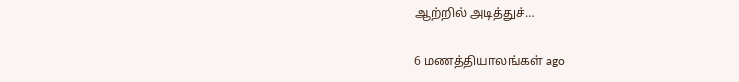ஆற்றில் அடித்துச்…

6 மணத்தியாலங்கள் ago